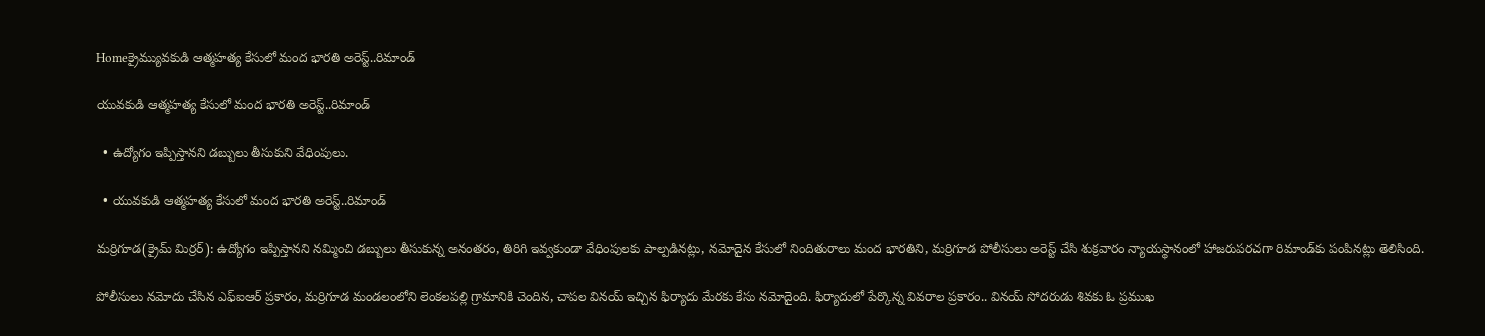Homeక్రైమ్యువకుడి ఆత్మహత్య కేసులో మంద భారతి అరెస్ట్..రిమాండ్

యువకుడి ఆత్మహత్య కేసులో మంద భారతి అరెస్ట్..రిమాండ్

  • ఉద్యోగం ఇప్పిస్తానని డబ్బులు తీసుకుని వేధింపులు.

  • యువకుడి ఆత్మహత్య కేసులో మంద భారతి అరెస్ట్..రిమాండ్

మర్రిగూడ(క్రైమ్ మిర్రర్): ఉద్యోగం ఇప్పిస్తానని నమ్మించి డబ్బులు తీసుకున్న అనంతరం, తిరిగి ఇవ్వకుండా వేధింపులకు పాల్పడినట్లు, నమోదైన కేసులో నిందితురాలు మంద భారతిని, మర్రిగూడ పోలీసులు అరెస్ట్ చేసి శుక్రవారం న్యాయస్థానంలో హాజరుపరచగా రిమాండ్‌కు పంపినట్లు తెలిసింది.

పోలీసులు నమోదు చేసిన ఎఫ్ఐఆర్ ప్రకారం, మర్రిగూడ మండలంలోని లెంకలపల్లి గ్రామానికి చెందిన, చాపల వినయ్ ఇచ్చిన ఫిర్యాదు మేరకు కేసు నమోదైంది. ఫిర్యాదులో పేర్కొన్న వివరాల ప్రకారం.. వినయ్ సోదరుడు శివకు ఓ ప్రముఖ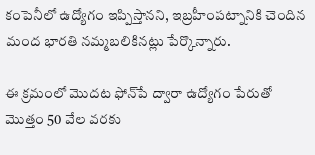కంపెనీలో ఉద్యోగం ఇప్పిస్తానని, ఇబ్రహీంపట్నానికి చెందిన మంద భారతి నమ్మబలికినట్లు పేర్కొన్నారు.

ఈ క్రమంలో మొదట ఫోన్‌పే ద్వారా ఉద్యోగం పేరుతో మొత్తం 50 వేల వరకు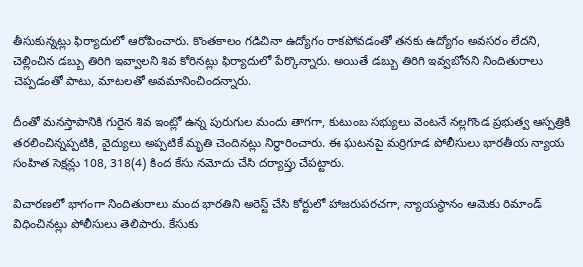తీసుకున్నట్లు ఫిర్యాదులో ఆరోపించారు. కొంతకాలం గడిచినా ఉద్యోగం రాకపోవడంతో తనకు ఉద్యోగం అవసరం లేదని, చెల్లించిన డబ్బు తిరిగి ఇవ్వాలని శివ కోరినట్లు ఫిర్యాదులో పేర్కొన్నారు. అయితే డబ్బు తిరిగి ఇవ్వబోనని నిందితురాలు చెప్పడంతో పాటు, మాటలతో అవమానించిందన్నారు.

దీంతో మనస్తాపానికి గురైన శివ ఇంట్లో ఉన్న పురుగుల మందు తాగగా, కుటుంబ సభ్యులు వెంటనే నల్లగొండ ప్రభుత్వ ఆస్పత్రికి తరలించిన్నప్పటికి, వైద్యులు అప్పటికే మృతి చెందినట్లు నిర్ధారించారు. ఈ ఘటనపై మర్రిగూడ పోలీసులు భారతీయ న్యాయ సంహిత సెక్షన్లు 108, 318(4) కింద కేసు నమోదు చేసి దర్యాప్తు చేపట్టారు.

విచారణలో భాగంగా నిందితురాలు మంద భారతిని అరెస్ట్ చేసి కోర్టులో హాజరుపరచగా, న్యాయస్థానం ఆమెకు రిమాండ్ విధించినట్లు పోలీసులు తెలిపారు. కేసుకు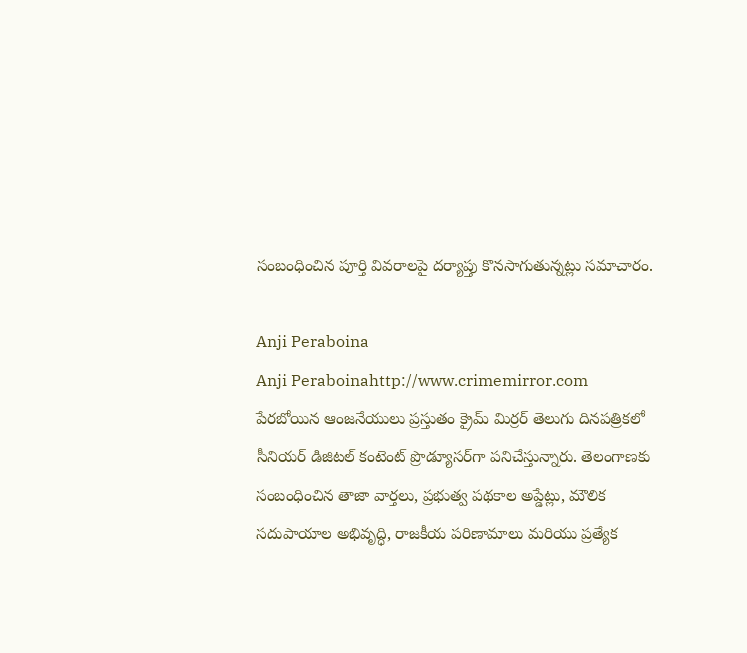సంబంధించిన పూర్తి వివరాలపై దర్యాప్తు కొనసాగుతున్నట్లు సమాచారం.

Anji Peraboina
Anji Peraboinahttp://www.crimemirror.com
పేరబోయిన ఆంజనేయులు ప్రస్తుతం క్రైమ్ మిర్రర్ తెలుగు దినపత్రికలో సీనియర్ డిజిటల్ కంటెంట్ ప్రొడ్యూసర్‌గా పనిచేస్తున్నారు. తెలంగాణకు సంబంధించిన తాజా వార్తలు, ప్రభుత్వ పథకాల అప్డేట్లు, మౌలిక సదుపాయాల అభివృద్ధి, రాజకీయ పరిణామాలు మరియు ప్రత్యేక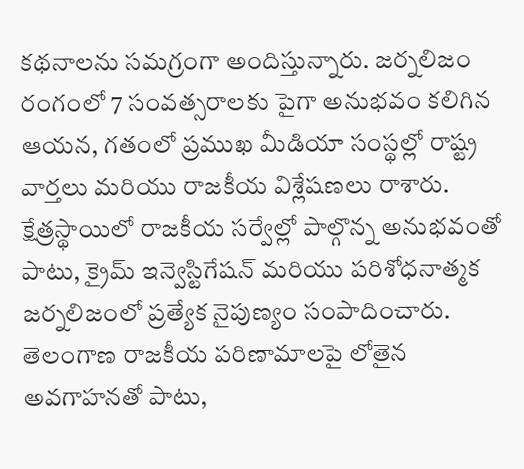కథనాలను సమగ్రంగా అందిస్తున్నారు. జర్నలిజం రంగంలో 7 సంవత్సరాలకు పైగా అనుభవం కలిగిన ఆయన, గతంలో ప్రముఖ మీడియా సంస్థల్లో రాష్ట్ర వార్తలు మరియు రాజకీయ విశ్లేషణలు రాశారు. క్షేత్రస్థాయిలో రాజకీయ సర్వేల్లో పాల్గొన్న అనుభవంతో పాటు, క్రైమ్ ఇన్వెస్టిగేషన్ మరియు పరిశోధనాత్మక జర్నలిజంలో ప్రత్యేక నైపుణ్యం సంపాదించారు. తెలంగాణ రాజకీయ పరిణామాలపై లోతైన అవగాహనతో పాటు,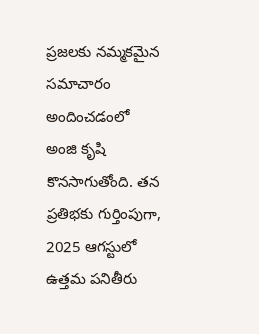ప్రజలకు నమ్మకమైన సమాచారం అందించడంలో అంజి కృషి కొనసాగుతోంది. తన ప్రతిభకు గుర్తింపుగా, 2025 ఆగస్టులో ఉత్తమ పనితీరు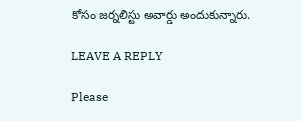కోసం జర్నలిస్టు అవార్డు అందుకున్నారు.

LEAVE A REPLY

Please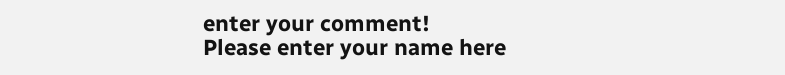enter your comment!
Please enter your name here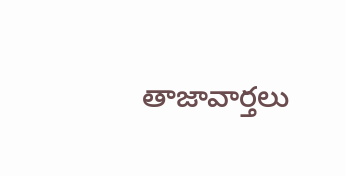తాజావార్తలు